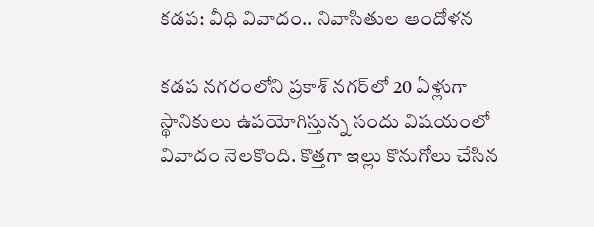కడప: వీధి వివాదం.. నివాసితుల ఆందోళన

కడప నగరంలోని ప్రకాశ్ నగర్‌లో 20 ఏళ్లుగా స్థానికులు ఉపయోగిస్తున్న సందు విషయంలో వివాదం నెలకొంది. కొత్తగా ఇల్లు కొనుగోలు చేసిన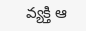వ్యక్తి ఆ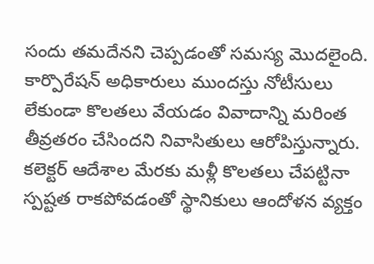సందు తమదేనని చెప్పడంతో సమస్య మొదలైంది. కార్పొరేషన్ అధికారులు ముందస్తు నోటీసులు లేకుండా కొలతలు వేయడం వివాదాన్ని మరింత తీవ్రతరం చేసిందని నివాసితులు ఆరోపిస్తున్నారు. కలెక్టర్ ఆదేశాల మేరకు మళ్లీ కొలతలు చేపట్టినా స్పష్టత రాకపోవడంతో స్థానికులు ఆందోళన వ్యక్తం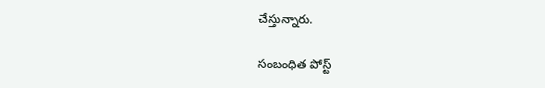చేస్తున్నారు.

సంబంధిత పోస్ట్